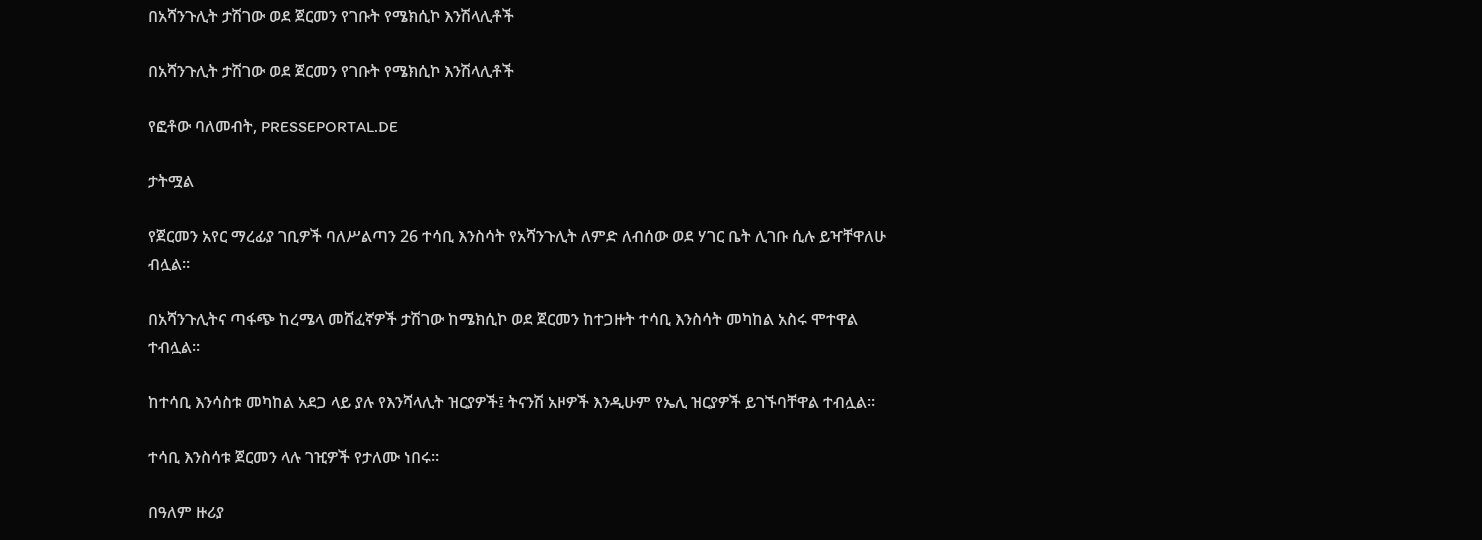በአሻንጉሊት ታሽገው ወደ ጀርመን የገቡት የሜክሲኮ እንሽላሊቶች

በአሻንጉሊት ታሽገው ወደ ጀርመን የገቡት የሜክሲኮ እንሽላሊቶች

የፎቶው ባለመብት, PRESSEPORTAL.DE

ታትሟል

የጀርመን አየር ማረፊያ ገቢዎች ባለሥልጣን 26 ተሳቢ እንስሳት የአሻንጉሊት ለምድ ለብሰው ወደ ሃገር ቤት ሊገቡ ሲሉ ይዣቸዋለሁ ብሏል።

በአሻንጉሊትና ጣፋጭ ከረሜላ መሸፈኛዎች ታሽገው ከሜክሲኮ ወደ ጀርመን ከተጋዙት ተሳቢ እንስሳት መካከል አስሩ ሞተዋል ተብሏል።

ከተሳቢ እንሳስቱ መካከል አደጋ ላይ ያሉ የእንሻላሊት ዝርያዎች፤ ትናንሽ አዞዎች እንዲሁም የኤሊ ዝርያዎች ይገኙባቸዋል ተብሏል።

ተሳቢ እንስሳቱ ጀርመን ላሉ ገዢዎች የታለሙ ነበሩ።

በዓለም ዙሪያ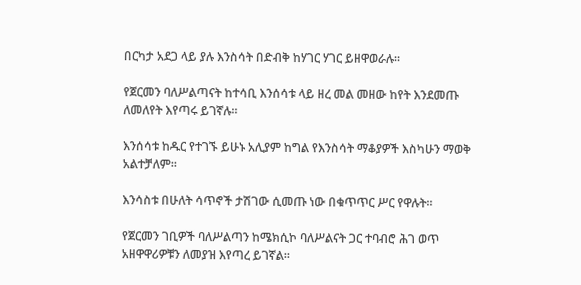በርካታ አደጋ ላይ ያሉ እንስሳት በድብቅ ከሃገር ሃገር ይዘዋወራሉ።

የጀርመን ባለሥልጣናት ከተሳቢ እንሰሳቱ ላይ ዘረ መል መዘው ከየት እንደመጡ ለመለየት እየጣሩ ይገኛሉ።

እንሰሳቱ ከዱር የተገኙ ይሁኑ አሊያም ከግል የእንስሳት ማቆያዎች እስካሁን ማወቅ አልተቻለም።

እንሳስቱ በሁለት ሳጥኖች ታሽገው ሲመጡ ነው በቁጥጥር ሥር የዋሉት።

የጀርመን ገቢዎች ባለሥልጣን ከሜክሲኮ ባለሥልናት ጋር ተባብሮ ሕገ ወጥ አዘዋዋሪዎቹን ለመያዝ እየጣረ ይገኛል።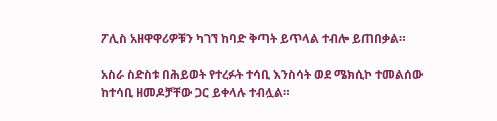ፖሊስ አዘዋዋሪዎቹን ካገኘ ከባድ ቅጣት ይጥላል ተብሎ ይጠበቃል።

አስራ ስድስቱ በሕይወት የተረፉት ተሳቢ እንስሳት ወደ ሜክሲኮ ተመልሰው ከተሳቢ ዘመዶቻቸው ጋር ይቀላሉ ተብሏል።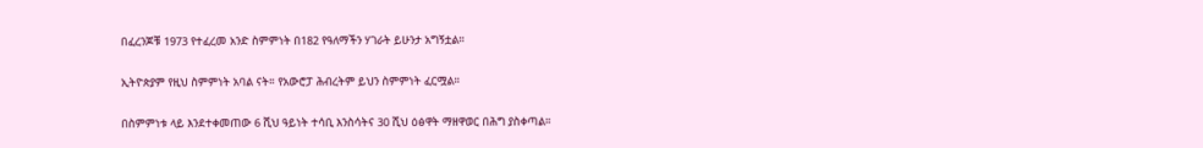በፈረንጆቹ 1973 የተፈረመ አንድ ስምምነት በ182 የዓለማችን ሃገራት ይሁንታ አግኝቷል።

ኢትዮጵያም የዚህ ስምምነት አባል ናት። የአውሮፓ ሕብረትም ይህን ስምምነት ፈርሟል።

በስምምነቱ ላይ እንደተቀመጠው 6 ሺህ ዓይነት ተሳቢ እንስሳትና 30 ሺህ ዕፅዋት ማዘዋወር በሕግ ያስቀጣል።